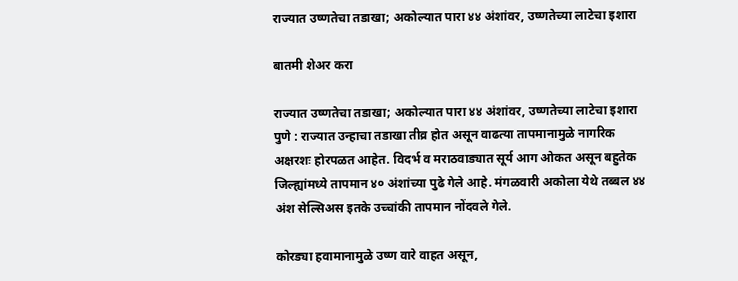राज्यात उष्णतेचा तडाखा; अकोल्यात पारा ४४ अंशांवर, उष्णतेच्या लाटेचा इशारा

बातमी शेअर करा

राज्यात उष्णतेचा तडाखा; अकोल्यात पारा ४४ अंशांवर, उष्णतेच्या लाटेचा इशारा
पुणे : राज्यात उन्हाचा तडाखा तीव्र होत असून वाढत्या तापमानामुळे नागरिक अक्षरशः होरपळत आहेत. विदर्भ व मराठवाड्यात सूर्य आग ओकत असून बहुतेक जिल्ह्यांमध्ये तापमान ४० अंशांच्या पुढे गेले आहे. मंगळवारी अकोला येथे तब्बल ४४ अंश सेल्सिअस इतके उच्चांकी तापमान नोंदवले गेले.

कोरड्या हवामानामुळे उष्ण वारे वाहत असून,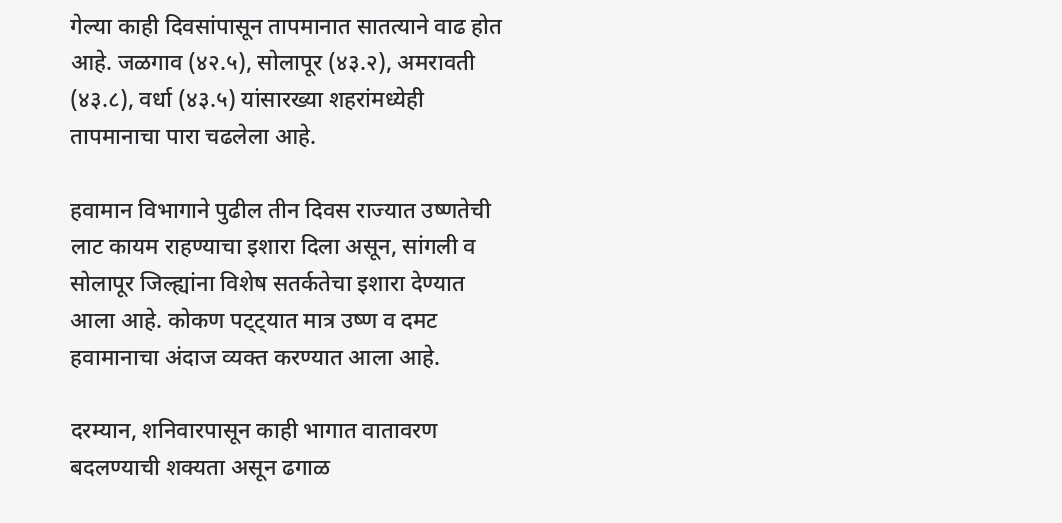गेल्या काही दिवसांपासून तापमानात सातत्याने वाढ होत आहे. जळगाव (४२.५), सोलापूर (४३.२), अमरावती (४३.८), वर्धा (४३.५) यांसारख्या शहरांमध्येही तापमानाचा पारा चढलेला आहे.

हवामान विभागाने पुढील तीन दिवस राज्यात उष्णतेची लाट कायम राहण्याचा इशारा दिला असून, सांगली व सोलापूर जिल्ह्यांना विशेष सतर्कतेचा इशारा देण्यात आला आहे. कोकण पट्ट्यात मात्र उष्ण व दमट हवामानाचा अंदाज व्यक्त करण्यात आला आहे.

दरम्यान, शनिवारपासून काही भागात वातावरण बदलण्याची शक्यता असून ढगाळ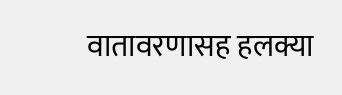वातावरणासह हलक्या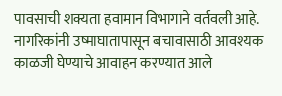पावसाची शक्यता हवामान विभागाने वर्तवली आहे. नागरिकांनी उष्माघातापासून बचावासाठी आवश्यक काळजी घेण्याचे आवाहन करण्यात आले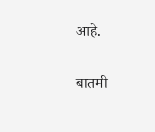आहे.

बातमी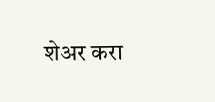शेअर करा